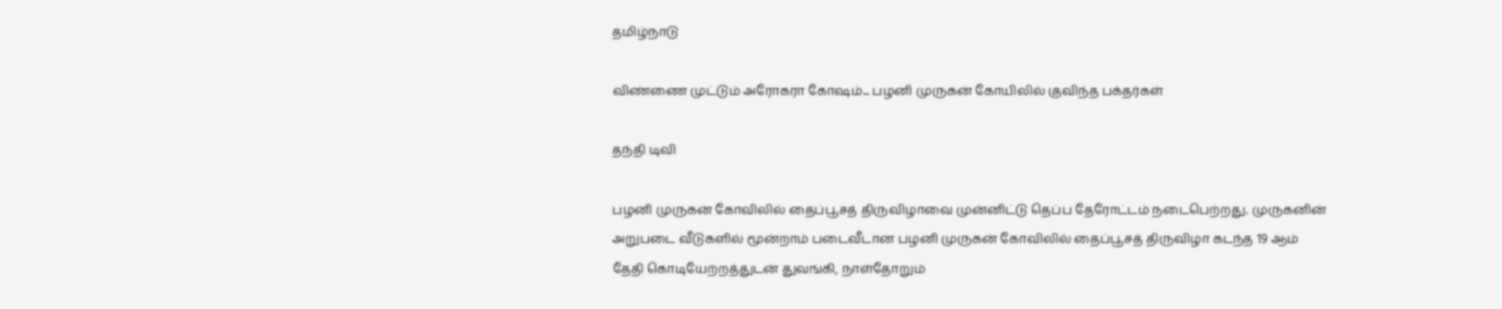தமிழ்நாடு

விண்ணை முட்டும் அரோகரா கோஷம்... பழனி முருகன் கோயிலில் குவிந்த பக்தர்கள்

தந்தி டிவி

பழனி முருகன் கோவிலில் தைப்பூசத் திருவிழாவை முன்னிட்டு தெப்ப தேரோட்டம் நடைபெற்றது. முருகனின் அறுபடை வீடுகளில் மூன்றாம் படைவீடான பழனி முருகன் கோவிலில் தைப்பூசத் திருவிழா கடந்த 19 ஆம் தேதி கொடியேற்றத்துடன் துவங்கி, நாள்தோறும்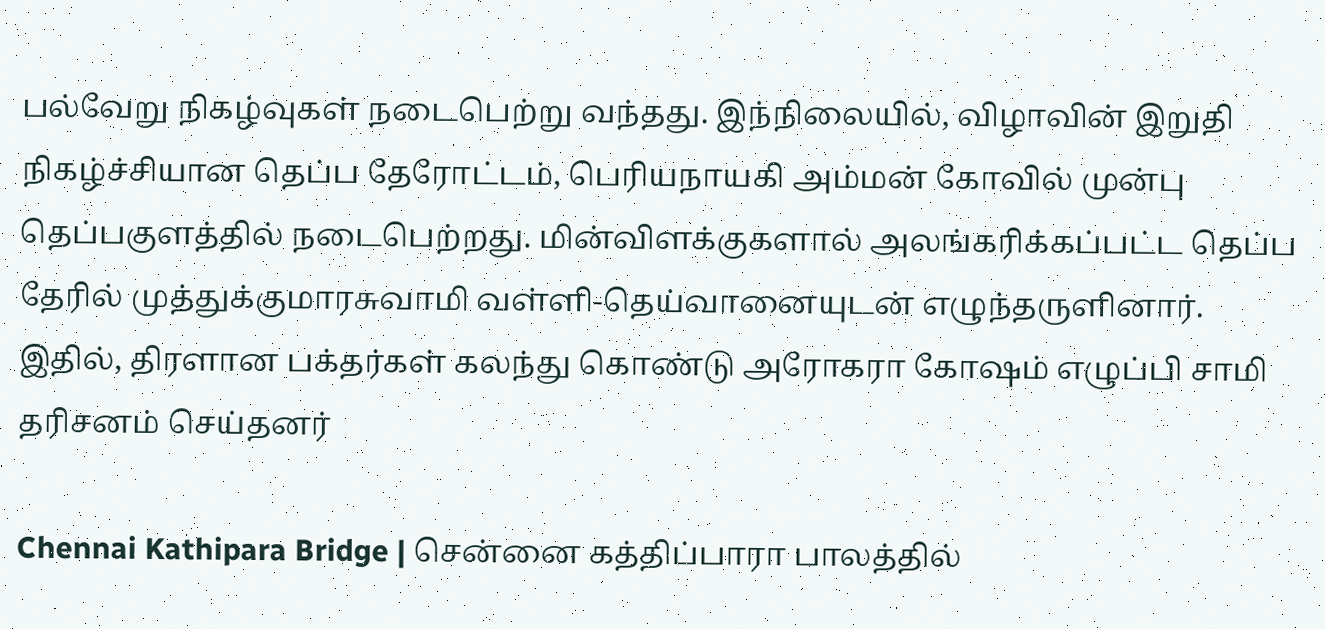பல்வேறு நிகழ்வுகள் நடைபெற்று வந்தது. இந்நிலையில், விழாவின் இறுதி நிகழ்ச்சியான தெப்ப தேரோட்டம், பெரியநாயகி அம்மன் கோவில் முன்பு தெப்பகுளத்தில் நடைபெற்றது. மின்விளக்குகளால் அலங்கரிக்கப்பட்ட தெப்ப தேரில் முத்துக்குமாரசுவாமி வள்ளி-தெய்வானையுடன் எழுந்தருளினார். இதில், திரளான பக்தர்கள் கலந்து கொண்டு அரோகரா கோஷம் எழுப்பி சாமி தரிசனம் செய்தனர்

Chennai Kathipara Bridge | சென்னை கத்திப்பாரா பாலத்தில்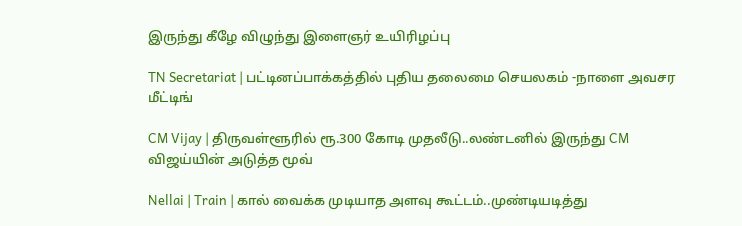இருந்து கீழே விழுந்து இளைஞர் உயிரிழப்பு

TN Secretariat | பட்டினப்பாக்கத்தில் புதிய தலைமை செயலகம் -நாளை அவசர மீட்டிங்

CM Vijay | திருவள்ளூரில் ரூ.300 கோடி முதலீடு..லண்டனில் இருந்து CM விஜய்யின் அடுத்த மூவ்

Nellai | Train | கால் வைக்க முடியாத அளவு கூட்டம்..முண்டியடித்து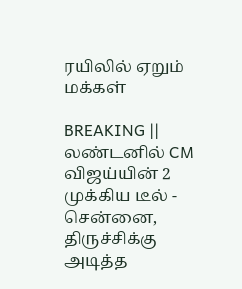ரயிலில் ஏறும் மக்கள்

BREAKING || லண்டனில் CM விஜய்யின் 2 முக்கிய டீல் - சென்னை, திருச்சிக்கு அடித்த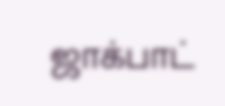ஜாக்பாட்